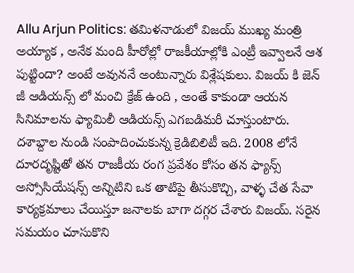Allu Arjun Politics: తమిళనాడులో విజయ్ ముఖ్య మంత్రి అయ్యాక , అనేక మంది హీరోల్లో రాజకీయాల్లోకి ఎంట్రీ ఇవ్వాలనే ఆశ పుట్టిందా? అంటే అవుననే అంటున్నారు విశ్లేషకులు. విజయ్ కి జెన్ జీ ఆడియన్స్ లో మంచి క్రేజ్ ఉంది , అంతే కాకుండా ఆయన సినిమాలను ఫ్యామిలీ ఆడియన్స్ ఎగబడిమరీ చూస్తుంటారు. దశాబ్దాల నుండి సంపాదించుకున్న క్రెడిబిలిటీ ఇది. 2008 లోనే దూరదృష్టితో తన రాజకీయ రంగ ప్రవేశం కోసం తన ఫ్యాన్స్ అస్సోసియేషన్స్ అన్నిటిని ఒక తాటిపై తీసుకొచ్చి, వాళ్ళ చేత సేవా కార్యక్రమాలు చేయిస్తూ జనాలకు బాగా దగ్గర చేశారు విజయ్. సరైన సమయం చూసుకొని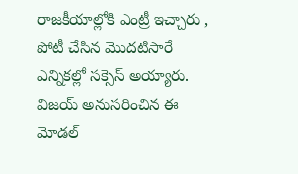రాజకీయాల్లోకి ఎంట్రీ ఇచ్చారు , పోటీ చేసిన మొదటిసారే ఎన్నికల్లో సక్సెస్ అయ్యారు. విజయ్ అనుసరించిన ఈ మోడల్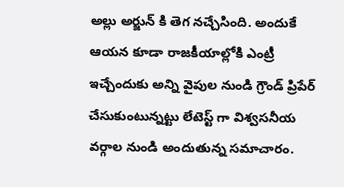అల్లు అర్జున్ కి తెగ నచ్చేసింది. అందుకే ఆయన కూడా రాజకీయాల్లోకి ఎంట్రీ ఇచ్చేందుకు అన్ని వైపుల నుండి గ్రౌండ్ ప్రిపేర్ చేసుకుంటున్నట్టు లేటెస్ట్ గా విశ్వసనీయ వర్గాల నుండి అందుతున్న సమాచారం.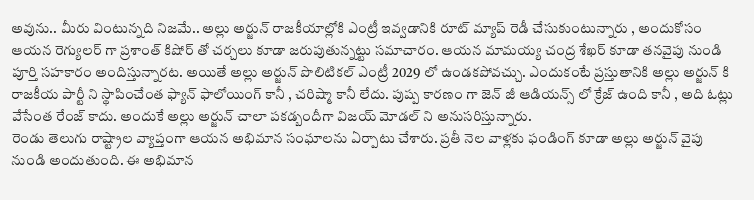అవును.. మీరు వింటున్నది నిజమే.. అల్లు అర్జున్ రాజకీయాల్లోకి ఎంట్రీ ఇవ్వడానికి రూట్ మ్యాప్ రెడీ చేసుకుంటున్నారు , అందుకోసం ఆయన రెగ్యులర్ గా ప్రశాంత్ కిషోర్ తో చర్చలు కూడా జరుపుతున్నట్టు సమాచారం. ఆయన మామయ్య చంద్ర శేఖర్ కూడా తనవైపు నుండి పూర్తి సహకారం అందిస్తున్నారట. అయితే అల్లు అర్జున్ పొలిటికల్ ఎంట్రీ 2029 లో ఉండకపోవచ్చు. ఎందుకంటే ప్రస్తుతానికి అల్లు అర్జున్ కి రాజకీయ పార్టీ ని స్థాపించేంత ఫ్యాన్ ఫాలోయింగ్ కానీ , చరిష్మా కానీ లేదు. పుష్ప కారణం గా జెన్ జీ ఆడియన్స్ లో క్రేజ్ ఉంది కానీ , అది ఓట్లు వేసేంత రేంజ్ కాదు. అందుకే అల్లు అర్జున్ చాలా పకడ్బందీగా విజయ్ మోడల్ ని అనుసరిస్తున్నారు.
రెండు తెలుగు రాష్ట్రాల వ్యాప్తంగా ఆయన అభిమాన సంఘాలను ఏర్పాటు చేశారు. ప్రతీ నెల వాళ్లకు ఫండింగ్ కూడా అల్లు అర్జున్ వైపు నుండి అందుతుంది. ఈ అభిమాన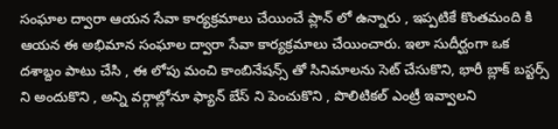సంఘాల ద్వారా ఆయన సేవా కార్యక్రమాలు చేయించే ప్లాన్ లో ఉన్నారు , ఇప్పటికే కొంతమంది కి ఆయన ఈ అభిమాన సంఘాల ద్వారా సేవా కార్యక్రమాలు చేయించారు. ఇలా సుదీర్ఘంగా ఒక దశాబ్దం పాటు చేసి , ఈ లోపు మంచి కాంబినేషన్స్ తో సినిమాలను సెట్ చేసుకొని, భారీ బ్లాక్ బస్టర్స్ ని అందుకొని , అన్ని వర్గాల్లోనూ ఫ్యాన్ బేస్ ని పెంచుకొని , పొలిటికల్ ఎంట్రీ ఇవ్వాలని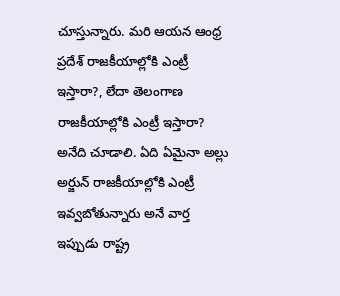చూస్తున్నారు. మరి ఆయన ఆంధ్ర ప్రదేశ్ రాజకీయాల్లోకి ఎంట్రీ ఇస్తారా?, లేదా తెలంగాణ రాజకీయాల్లోకి ఎంట్రీ ఇస్తారా? అనేది చూడాలి. ఏది ఏమైనా అల్లు అర్జున్ రాజకీయాల్లోకి ఎంట్రీ ఇవ్వబోతున్నారు అనే వార్త ఇప్పుడు రాష్ట్ర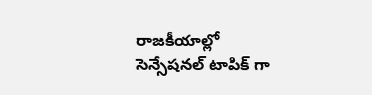రాజకీయాల్లో సెన్సేషనల్ టాపిక్ గా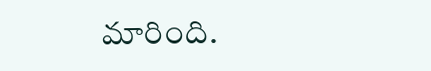మారింది.